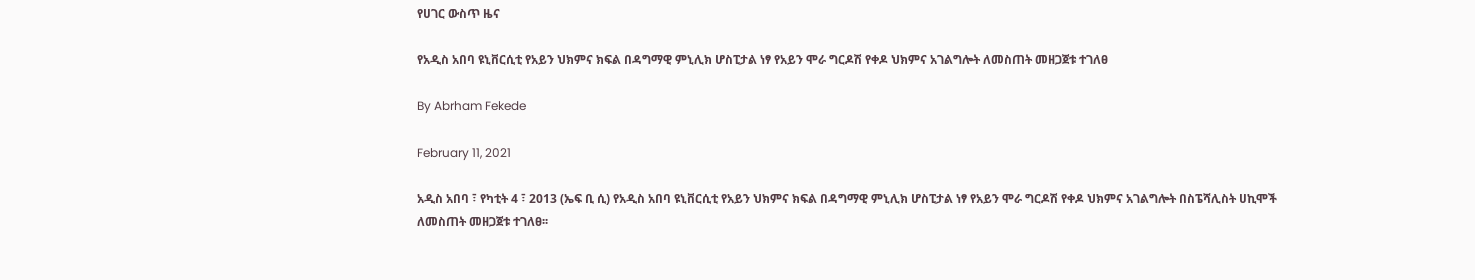የሀገር ውስጥ ዜና

የአዲስ አበባ ዩኒቨርሲቲ የአይን ህክምና ክፍል በዳግማዊ ምኒሊክ ሆስፒታል ነፃ የአይን ሞራ ግርዶሽ የቀዶ ህክምና አገልግሎት ለመስጠት መዘጋጀቱ ተገለፀ

By Abrham Fekede

February 11, 2021

አዲስ አበባ ፣ የካቲት 4 ፣ 2013 (ኤፍ ቢ ሲ) የአዲስ አበባ ዩኒቨርሲቲ የአይን ህክምና ክፍል በዳግማዊ ምኒሊክ ሆስፒታል ነፃ የአይን ሞራ ግርዶሽ የቀዶ ህክምና አገልግሎት በስፔሻሊስት ሀኪሞች ለመስጠት መዘጋጀቱ ተገለፀ፡፡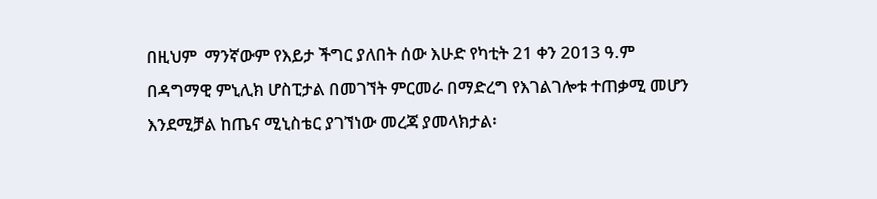በዚህም  ማንኛውም የእይታ ችግር ያለበት ሰው እሁድ የካቲት 21 ቀን 2013 ዓ.ም በዳግማዊ ምኒሊክ ሆስፒታል በመገኘት ምርመራ በማድረግ የእገልገሎቱ ተጠቃሚ መሆን እንደሚቻል ከጤና ሚኒስቴር ያገኘነው መረጃ ያመላክታል፡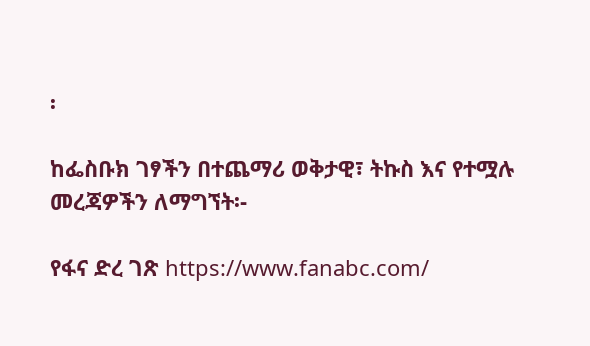፡

ከፌስቡክ ገፃችን በተጨማሪ ወቅታዊ፣ ትኩስ እና የተሟሉ መረጃዎችን ለማግኘት፡-

የፋና ድረ ገጽ https://www.fanabc.com/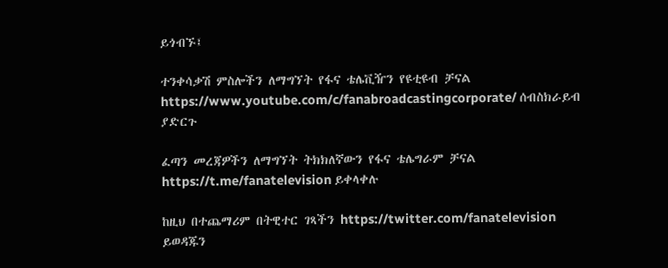ይጎብኙ፤

ተንቀሳቃሽ ምስሎችን ለማግኘት የፋና ቴሌቪዥን የዩቲዩብ ቻናል https://www.youtube.com/c/fanabroadcastingcorporate/ ሰብስክራይብ ያድርጉ

ፈጣን መረጃዎችን ለማግኘት ትክክለኛውን የፋና ቴሌግራም ቻናል https://t.me/fanatelevision ይቀላቀሉ

ከዚህ በተጨማሪም በትዊተር ገጻችን https://twitter.com/fanatelevision ይወዳጁን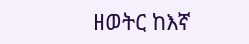ዘወትር ከእኛ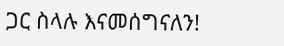ጋር ስላሉ እናመሰግናለን!